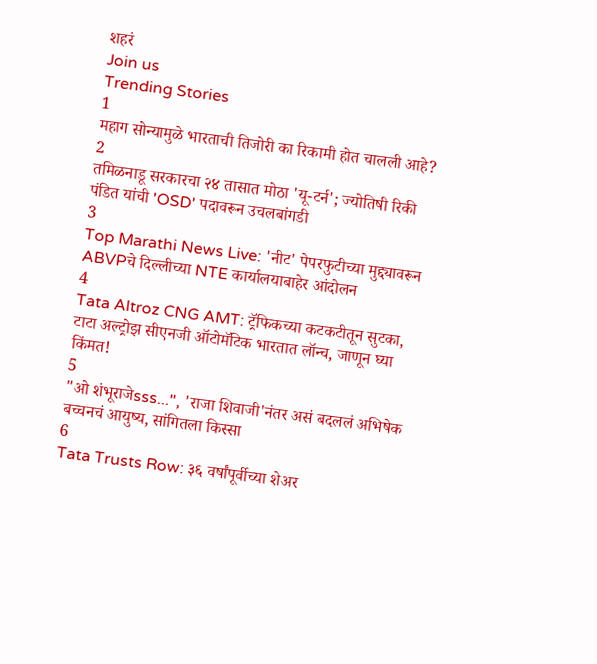शहरं
Join us
Trending Stories
1
महाग सोन्यामुळे भारताची तिजोरी का रिकामी होत चालली आहे?
2
तमिळनाडू सरकारचा २४ तासात मोठा 'यू-टर्न'; ज्योतिषी रिकी पंडित यांची 'OSD' पदावरून उचलबांगडी
3
Top Marathi News Live: 'नीट' पेपरफुटीच्या मुद्द्यावरून ABVPचे दिल्लीच्या NTE कार्यालयाबाहेर आंदोलन
4
Tata Altroz CNG AMT: ट्रॅफिकच्या कटकटीतून सुटका, टाटा अल्ट्रोझ सीएनजी ऑटोमॅटिक भारतात लॉन्च, जाणून घ्या किंमत!
5
"ओ शंभूराजेsss...", 'राजा शिवाजी'नंतर असं बदललं अभिषेक बच्चनचं आयुष्य, सांगितला किस्सा
6
Tata Trusts Row: ३६ वर्षांपूर्वीच्या शेअर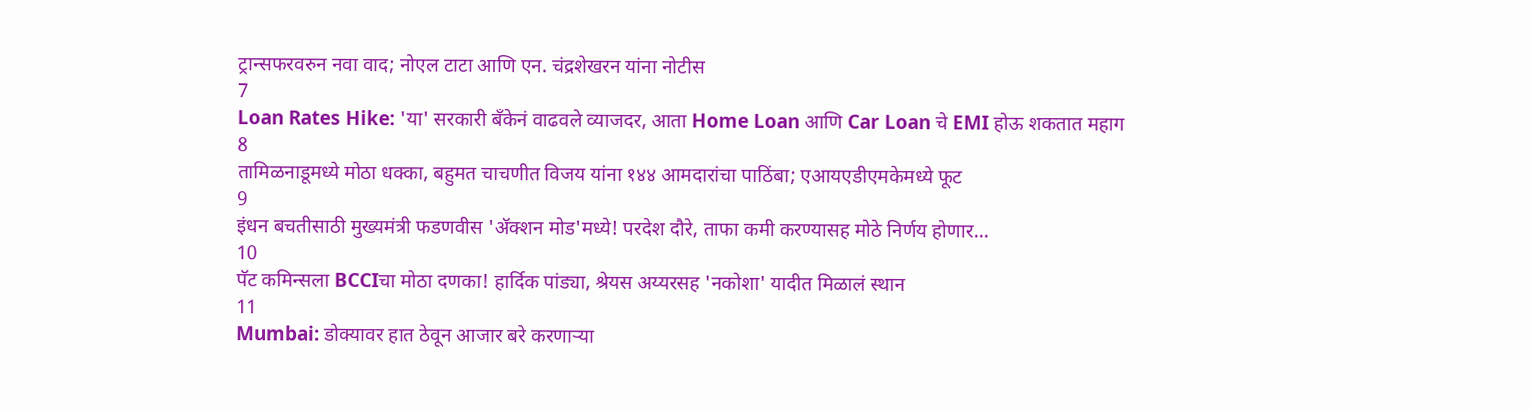ट्रान्सफरवरुन नवा वाद; नोएल टाटा आणि एन. चंद्रशेखरन यांना नोटीस
7
Loan Rates Hike: 'या' सरकारी बँकेनं वाढवले व्याजदर, आता Home Loan आणि Car Loan चे EMI होऊ शकतात महाग
8
तामिळनाडूमध्ये मोठा धक्का, बहुमत चाचणीत विजय यांना १४४ आमदारांचा पाठिंबा; एआयएडीएमकेमध्ये फूट
9
इंधन बचतीसाठी मुख्यमंत्री फडणवीस 'ॲक्शन मोड'मध्ये! परदेश दौरे, ताफा कमी करण्यासह मोठे निर्णय होणार...
10
पॅट कमिन्सला BCCIचा मोठा दणका! हार्दिक पांड्या, श्रेयस अय्यरसह 'नकोशा' यादीत मिळालं स्थान
11
Mumbai: डोक्यावर हात ठेवून आजार बरे करणाऱ्या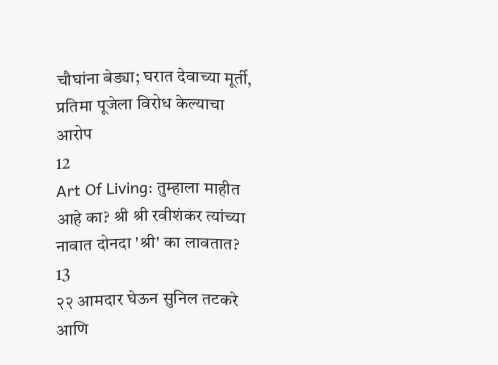चौघांना बेड्या; घरात देवाच्या मूर्ती, प्रतिमा पूजेला विरोध केल्याचा आरोप
12
Art Of Living: तुम्हाला माहीत आहे का? श्री श्री रवीशंकर त्यांच्या नावात दोनदा 'श्री' का लावतात?
13
२२ आमदार घेऊन सुनिल तटकरे आणि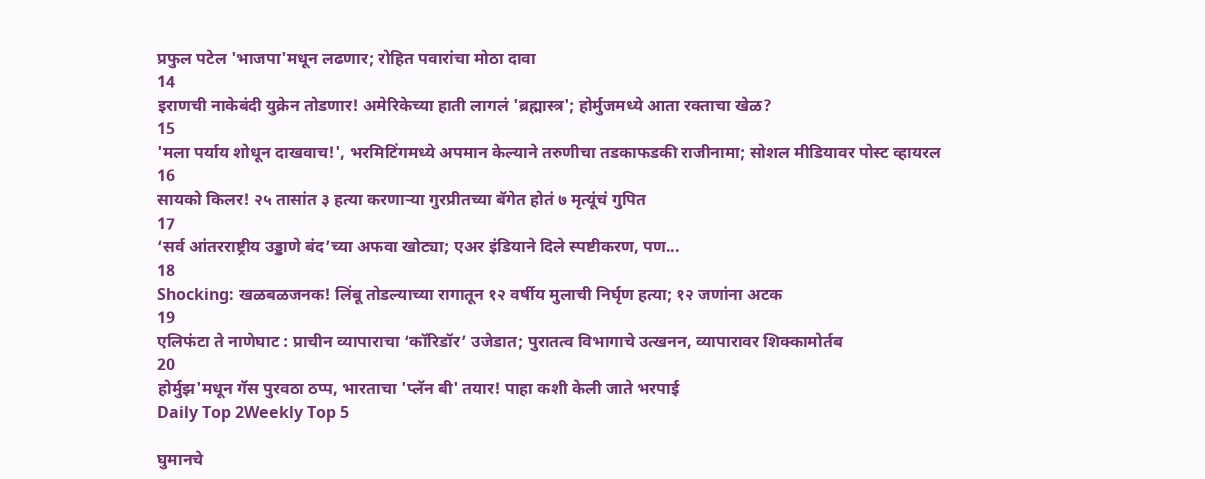प्रफुल पटेल 'भाजपा'मधून लढणार; रोहित पवारांचा मोठा दावा
14
इराणची नाकेबंदी युक्रेन तोडणार! अमेरिकेच्या हाती लागलं 'ब्रह्मास्त्र'; होर्मुजमध्ये आता रक्ताचा खेळ?
15
'मला पर्याय शोधून दाखवाच!', भरमिटिंगमध्ये अपमान केल्याने तरुणीचा तडकाफडकी राजीनामा; सोशल मीडियावर पोस्ट व्हायरल
16
सायको किलर! २५ तासांत ३ हत्या करणाऱ्या गुरप्रीतच्या बॅगेत होतं ७ मृत्यूंचं गुपित
17
‘सर्व आंतरराष्ट्रीय उड्डाणे बंद’च्या अफवा खोट्या; एअर इंडियाने दिले स्पष्टीकरण, पण...
18
Shocking: खळबळजनक! लिंबू तोडल्याच्या रागातून १२ वर्षीय मुलाची निर्घृण हत्या; १२ जणांना अटक
19
एलिफंटा ते नाणेघाट : प्राचीन व्यापाराचा ‘कॉरिडॉर’ उजेडात; पुरातत्व विभागाचे उत्खनन, व्यापारावर शिक्कामोर्तब
20
होर्मुझ'मधून गॅस पुरवठा ठप्प, भारताचा 'प्लॅन बी' तयार! पाहा कशी केली जाते भरपाई
Daily Top 2Weekly Top 5

घुमानचे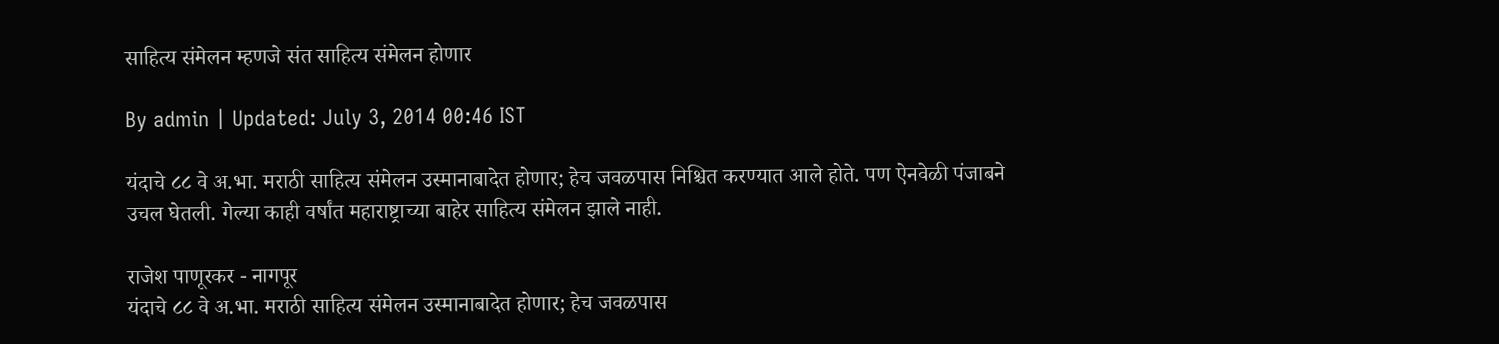साहित्य संमेलन म्हणजे संत साहित्य संमेलन होणार

By admin | Updated: July 3, 2014 00:46 IST

यंदाचे ८८ वे अ.भा. मराठी साहित्य संमेलन उस्मानाबादेत होणार; हेच जवळपास निश्चित करण्यात आले होते. पण ऐनवेळी पंजाबने उचल घेतली. गेल्या काही वर्षांत महाराष्ट्राच्या बाहेर साहित्य संमेलन झाले नाही.

राजेश पाणूरकर - नागपूर
यंदाचे ८८ वे अ.भा. मराठी साहित्य संमेलन उस्मानाबादेत होणार; हेच जवळपास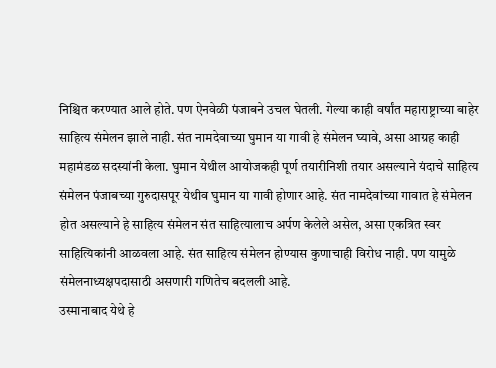निश्चित करण्यात आले होते. पण ऐनवेळी पंजाबने उचल घेतली. गेल्या काही वर्षांत महाराष्ट्राच्या बाहेर साहित्य संमेलन झाले नाही. संत नामदेवाच्या घुमान या गावी हे संमेलन घ्यावे, असा आग्रह काही महामंडळ सदस्यांनी केला. घुमान येथील आयोजकही पूर्ण तयारीनिशी तयार असल्याने यंदाचे साहित्य संमेलन पंजाबच्या गुरुदासपूर येथीव घुमान या गावी होणार आहे. संत नामदेवांच्या गावात हे संमेलन होत असल्याने हे साहित्य संमेलन संत साहित्यालाच अर्पण केलेले असेल, असा एकत्रित स्वर साहित्यिकांनी आळवला आहे. संत साहित्य संमेलन होण्यास कुणाचाही विरोध नाही. पण यामुळे संमेलनाध्यक्षपदासाठी असणारी गणितेच बदलली आहे.
उस्मानाबाद येथे हे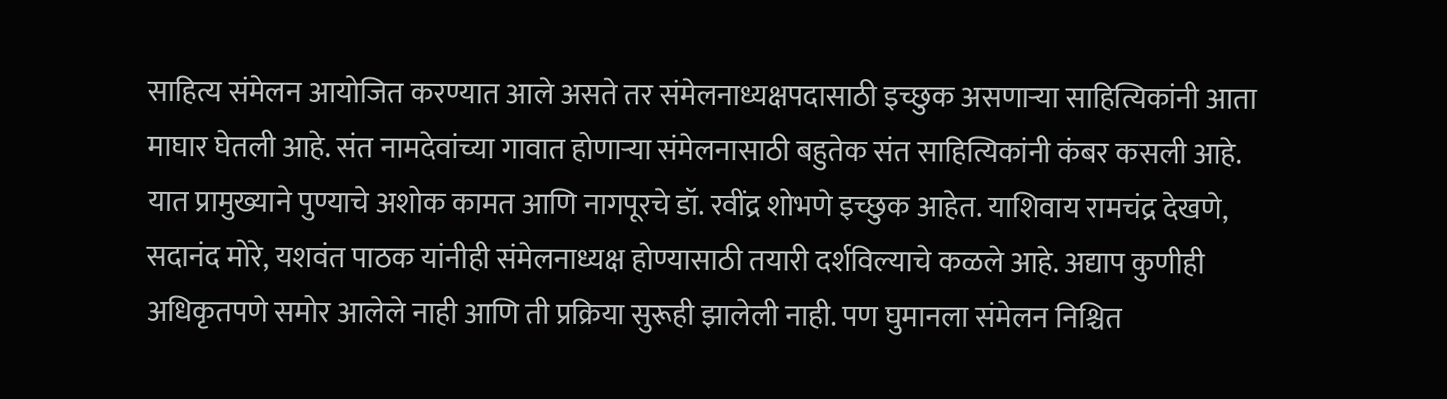साहित्य संमेलन आयोजित करण्यात आले असते तर संमेलनाध्यक्षपदासाठी इच्छुक असणाऱ्या साहित्यिकांनी आता माघार घेतली आहे. संत नामदेवांच्या गावात होणाऱ्या संमेलनासाठी बहुतेक संत साहित्यिकांनी कंबर कसली आहे. यात प्रामुख्याने पुण्याचे अशोक कामत आणि नागपूरचे डॉ. रवींद्र शोभणे इच्छुक आहेत. याशिवाय रामचंद्र देखणे, सदानंद मोरे, यशवंत पाठक यांनीही संमेलनाध्यक्ष होण्यासाठी तयारी दर्शविल्याचे कळले आहे. अद्याप कुणीही अधिकृतपणे समोर आलेले नाही आणि ती प्रक्रिया सुरूही झालेली नाही. पण घुमानला संमेलन निश्चित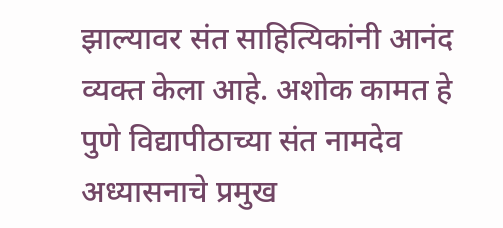झाल्यावर संत साहित्यिकांनी आनंद व्यक्त केला आहे. अशोक कामत हे पुणे विद्यापीठाच्या संत नामदेव अध्यासनाचे प्रमुख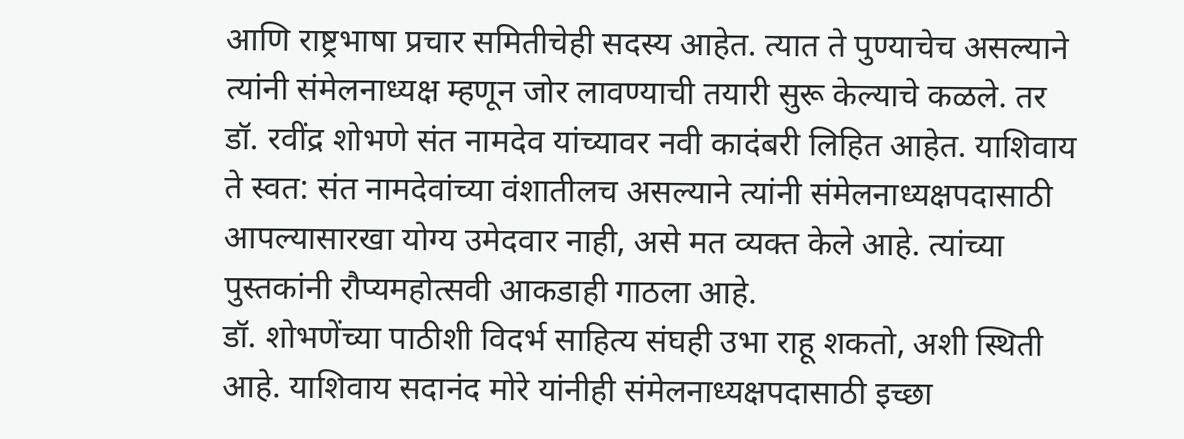आणि राष्ट्रभाषा प्रचार समितीचेही सदस्य आहेत. त्यात ते पुण्याचेच असल्याने त्यांनी संमेलनाध्यक्ष म्हणून जोर लावण्याची तयारी सुरू केल्याचे कळले. तर डॉ. रवींद्र शोभणे संत नामदेव यांच्यावर नवी कादंबरी लिहित आहेत. याशिवाय ते स्वत: संत नामदेवांच्या वंशातीलच असल्याने त्यांनी संमेलनाध्यक्षपदासाठी आपल्यासारखा योग्य उमेदवार नाही, असे मत व्यक्त केले आहे. त्यांच्या पुस्तकांनी रौप्यमहोत्सवी आकडाही गाठला आहे.
डॉ. शोभणेंच्या पाठीशी विदर्भ साहित्य संघही उभा राहू शकतो, अशी स्थिती आहे. याशिवाय सदानंद मोरे यांनीही संमेलनाध्यक्षपदासाठी इच्छा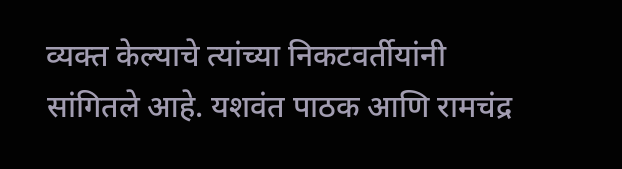व्यक्त केल्याचे त्यांच्या निकटवर्तीयांनी सांगितले आहे. यशवंत पाठक आणि रामचंद्र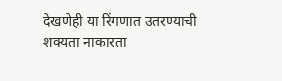देखणेही या रिंगणात उतरण्याची शक्यता नाकारता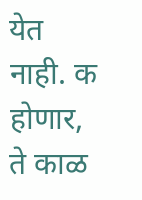येत नाही. क होणार, ते काळ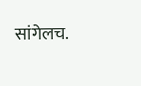सांगेलच.